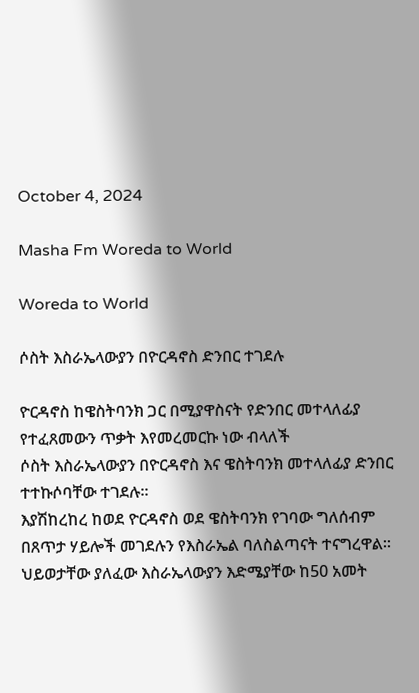October 4, 2024

Masha Fm Woreda to World

Woreda to World

ሶስት እስራኤላውያን በዮርዳኖስ ድንበር ተገደሉ

ዮርዳኖስ ከዌስትባንክ ጋር በሚያዋስናት የድንበር መተላለፊያ የተፈጸመውን ጥቃት እየመረመርኩ ነው ብላለች
ሶስት እስራኤላውያን በዮርዳኖስ እና ዌስትባንክ መተላለፊያ ድንበር ተተኩሶባቸው ተገደሉ።
እያሽከረከረ ከወደ ዮርዳኖስ ወደ ዌስትባንክ የገባው ግለሰብም በጸጥታ ሃይሎች መገደሉን የእስራኤል ባለስልጣናት ተናግረዋል።
ህይወታቸው ያለፈው እስራኤላውያን እድሜያቸው ከ50 አመት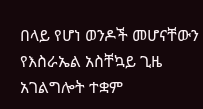በላይ የሆነ ወንዶች መሆናቸውን የእስራኤል አስቸኳይ ጊዜ አገልግሎት ተቋም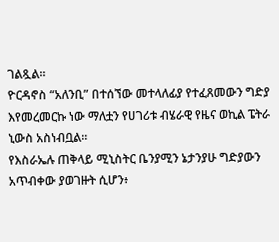ገልጿል።
ዮርዳኖስ “አለንቢ” በተሰኘው መተላለፊያ የተፈጸመውን ግድያ እየመረመርኩ ነው ማለቷን የሀገሪቱ ብሄራዊ የዜና ወኪል ፔትራ ኒውስ አስነብቧል።
የእስራኤሉ ጠቅላይ ሚኒስትር ቤንያሚን ኔታንያሁ ግድያውን አጥብቀው ያወገዙት ሲሆን፥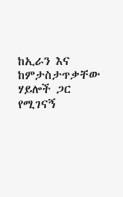ከኢራን እና ከምታስታጥቃቸው ሃይሎች ጋር የሚገናኝ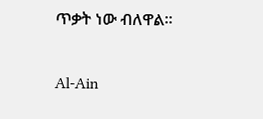ጥቃት ነው ብለዋል።

Al-Ain